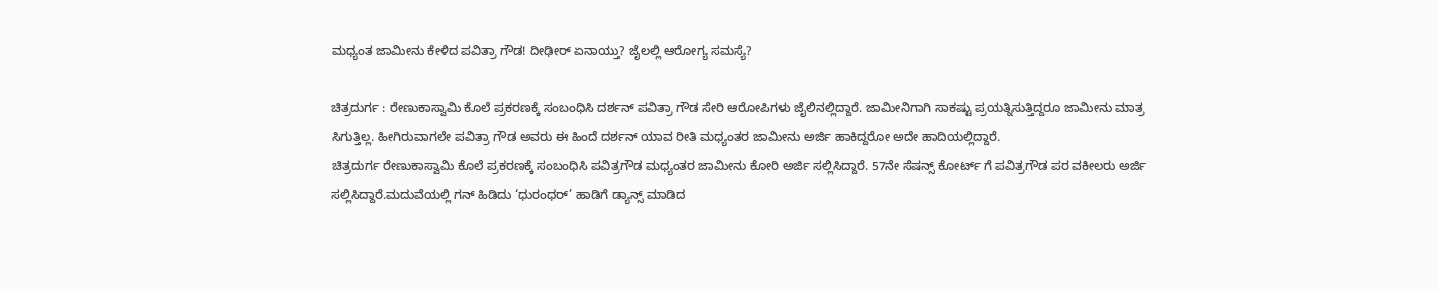ಮಧ್ಯಂತ ಜಾಮೀನು ಕೇಳಿದ ಪವಿತ್ರಾ ಗೌಡ! ದೀಢೀರ್ ಏನಾಯ್ತು? ಜೈಲಲ್ಲಿ ಆರೋಗ್ಯ ಸಮಸ್ಯೆ?

ಚಿತ್ರದುರ್ಗ : ರೇಣುಕಾಸ್ವಾಮಿ ಕೊಲೆ ಪ್ರಕರಣಕ್ಕೆ ಸಂಬಂಧಿಸಿ ದರ್ಶನ್ ಪವಿತ್ರಾ ಗೌಡ ಸೇರಿ ಆರೋಪಿಗಳು ಜೈಲಿನಲ್ಲಿದ್ದಾರೆ. ಜಾಮೀನಿಗಾಗಿ ಸಾಕಷ್ಟು ಪ್ರಯತ್ನಿಸುತ್ತಿದ್ದರೂ ಜಾಮೀನು ಮಾತ್ರ ಸಿಗುತ್ತಿಲ್ಲ. ಹೀಗಿರುವಾಗಲೇ ಪವಿತ್ರಾ ಗೌಡ ಅವರು ಈ ಹಿಂದೆ ದರ್ಶನ್ ಯಾವ ರೀತಿ ಮಧ್ಯಂತರ ಜಾಮೀನು ಅರ್ಜಿ ಹಾಕಿದ್ದರೋ ಅದೇ ಹಾದಿಯಲ್ಲಿದ್ದಾರೆ.
ಚಿತ್ರದುರ್ಗ ರೇಣುಕಾಸ್ವಾಮಿ ಕೊಲೆ ಪ್ರಕರಣಕ್ಕೆ ಸಂಬಂಧಿಸಿ ಪವಿತ್ರಗೌಡ ಮಧ್ಯಂತರ ಜಾಮೀನು ಕೋರಿ ಅರ್ಜಿ ಸಲ್ಲಿಸಿದ್ದಾರೆ. 57ನೇ ಸೆಷನ್ಸ್ ಕೋರ್ಟ್ ಗೆ ಪವಿತ್ರಗೌಡ ಪರ ವಕೀಲರು ಅರ್ಜಿ ಸಲ್ಲಿಸಿದ್ದಾರೆ.ಮದುವೆಯಲ್ಲಿ ಗನ್ ಹಿಡಿದು ‘ಧುರಂಧರ್’ ಹಾಡಿಗೆ ಡ್ಯಾನ್ಸ್ ಮಾಡಿದ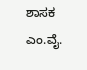ಶಾಸಕ ಎಂ.ವೈ.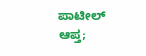ಪಾಟೀಲ್ ಆಪ್ತ;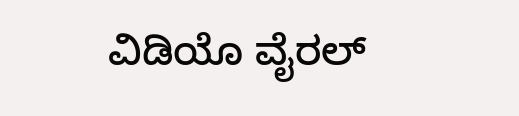ವಿಡಿಯೊ ವೈರಲ್